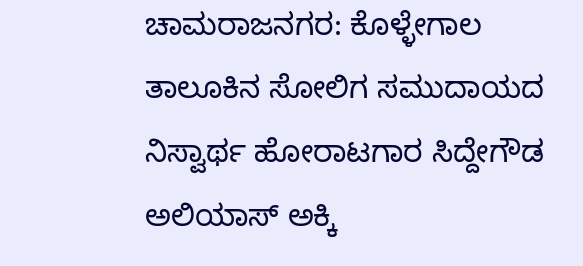ಚಾಮರಾಜನಗರ: ಕೊಳ್ಳೇಗಾಲ ತಾಲೂಕಿನ ಸೋಲಿಗ ಸಮುದಾಯದ ನಿಸ್ವಾರ್ಥ ಹೋರಾಟಗಾರ ಸಿದ್ದೇಗೌಡ ಅಲಿಯಾಸ್ ಅಕ್ಕಿ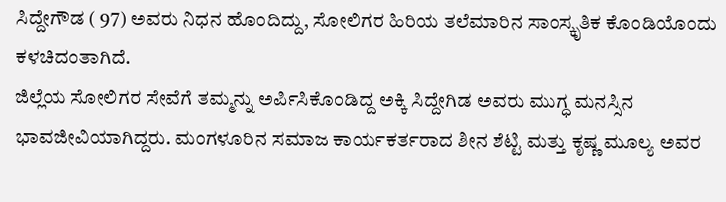ಸಿದ್ದೇಗೌಡ ( 97) ಅವರು ನಿಧನ ಹೊಂದಿದ್ದು, ಸೋಲಿಗರ ಹಿರಿಯ ತಲೆಮಾರಿನ ಸಾಂಸ್ಕೃತಿಕ ಕೊಂಡಿಯೊಂದು ಕಳಚಿದಂತಾಗಿದೆ.
ಜಿಲ್ಲೆಯ ಸೋಲಿಗರ ಸೇವೆಗೆ ತಮ್ಮನ್ನು ಅರ್ಪಿಸಿಕೊಂಡಿದ್ದ ಅಕ್ಕಿ ಸಿದ್ದೇಗಿಡ ಅವರು ಮುಗ್ಧ ಮನಸ್ಸಿನ ಭಾವಜೀವಿಯಾಗಿದ್ದರು. ಮಂಗಳೂರಿನ ಸಮಾಜ ಕಾರ್ಯಕರ್ತರಾದ ಶೀನ ಶೆಟ್ಟಿ ಮತ್ತು ಕೃಷ್ಣ ಮೂಲ್ಯ ಅವರ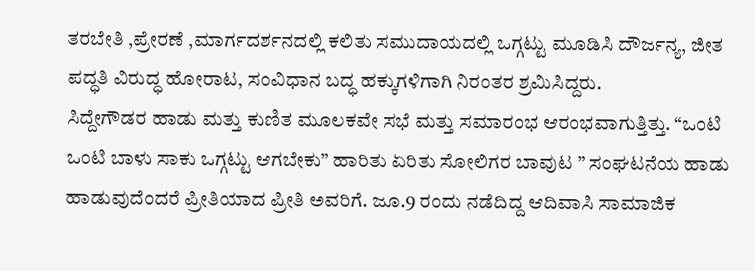ತರಬೇತಿ ,ಪ್ರೇರಣೆ ,ಮಾರ್ಗದರ್ಶನದಲ್ಲಿ ಕಲಿತು ಸಮುದಾಯದಲ್ಲಿ ಒಗ್ಗಟ್ಟು ಮೂಡಿಸಿ ದೌರ್ಜನ್ಯ, ಜೀತ ಪದ್ಧತಿ ವಿರುದ್ಧ ಹೋರಾಟ, ಸಂವಿಧಾನ ಬದ್ಧ ಹಕ್ಕುಗಳಿಗಾಗಿ ನಿರಂತರ ಶ್ರಮಿಸಿದ್ದರು.
ಸಿದ್ದೇಗೌಡರ ಹಾಡು ಮತ್ತು ಕುಣಿತ ಮೂಲಕವೇ ಸಭೆ ಮತ್ತು ಸಮಾರಂಭ ಆರಂಭವಾಗುತ್ತಿತ್ತು. “ಒಂಟಿ ಒಂಟಿ ಬಾಳು ಸಾಕು ಒಗ್ಗಟ್ಟು ಆಗಬೇಕು” ಹಾರಿತು ಏರಿತು ಸೋಲಿಗರ ಬಾವುಟ ” ಸಂಘಟನೆಯ ಹಾಡು ಹಾಡುವುದೆಂದರೆ ಪ್ರೀತಿಯಾದ ಪ್ರೀತಿ ಅವರಿಗೆ. ಜೂ.9 ರಂದು ನಡೆದಿದ್ದ ಆದಿವಾಸಿ ಸಾಮಾಜಿಕ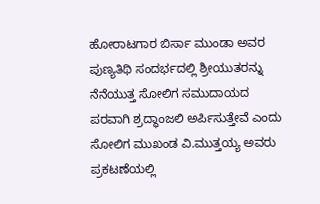ಹೋರಾಟಗಾರ ಬಿರ್ಸಾ ಮುಂಡಾ ಅವರ ಪುಣ್ಯತಿಥಿ ಸಂದರ್ಭದಲ್ಲಿ ಶ್ರೀಯುತರನ್ನು ನೆನೆಯುತ್ತ ಸೋಲಿಗ ಸಮುದಾಯದ ಪರವಾಗಿ ಶ್ರದ್ಧಾಂಜಲಿ ಅರ್ಪಿಸುತ್ತೇವೆ ಎಂದು ಸೋಲಿಗ ಮುಖಂಡ ವಿ.ಮುತ್ತಯ್ಯ ಅವರು ಪ್ರಕಟಣೆಯಲ್ಲಿ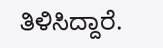ತಿಳಿಸಿದ್ದಾರೆ.